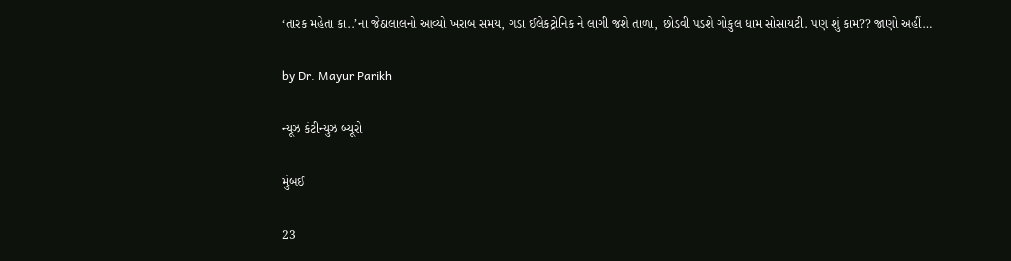‘તારક મહેતા કા..’ના જેઠાલાલનો આવ્યો ખરાબ સમય, ગડા ઈલેકટ્રોનિક ને લાગી જશે તાળા, છોડવી પડશે ગોકુલ ધામ સોસાયટી. પણ શું કામ?? જાણો અહીં…

by Dr. Mayur Parikh

ન્યૂઝ કંટીન્યુઝ બ્યૂરો

મુંબઈ

23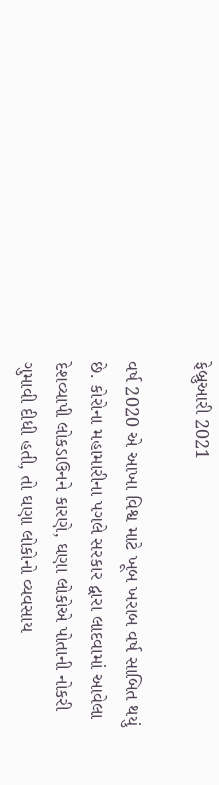ફેબ્રુઆરી 2021

વર્ષ 2020 એ આખા વિશ્વ માટે ખૂબ ખરાબ વર્ષ સાબિત થયું છે. કોરોના મહામારીના પગલે સરકાર દ્વારા લાદવામાં આવેલા દેશવ્યાપી લોકડાઉનને કારણે, ઘણા લોકોએ પોતાની નોકરી ગુમાવી દીધી હતી, તો ઘણા લોકોનો વ્યવસાય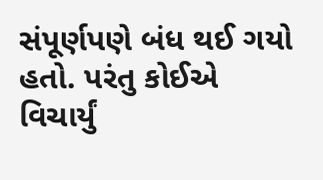સંપૂર્ણપણે બંધ થઈ ગયો હતો. પરંતુ કોઈએ વિચાર્યું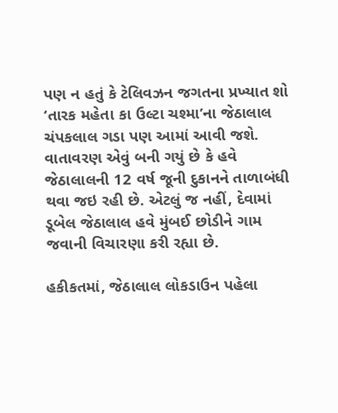પણ ન હતું કે ટેલિવઝન જગતના પ્રખ્યાત શો ‘તારક મહેતા કા ઉલ્ટા ચશ્મા’ના જેઠાલાલ ચંપકલાલ ગડા પણ આમાં આવી જશે. વાતાવરણ એવું બની ગયું છે કે હવે જેઠાલાલની 12 વર્ષ જૂની દુકાનને તાળાબંધી થવા જઇ રહી છે. એટલું જ નહીં, દેવામાં ડૂબેલ જેઠાલાલ હવે મુંબઈ છોડીને ગામ જવાની વિચારણા કરી રહ્યા છે.

હકીકતમાં, જેઠાલાલ લોકડાઉન પહેલા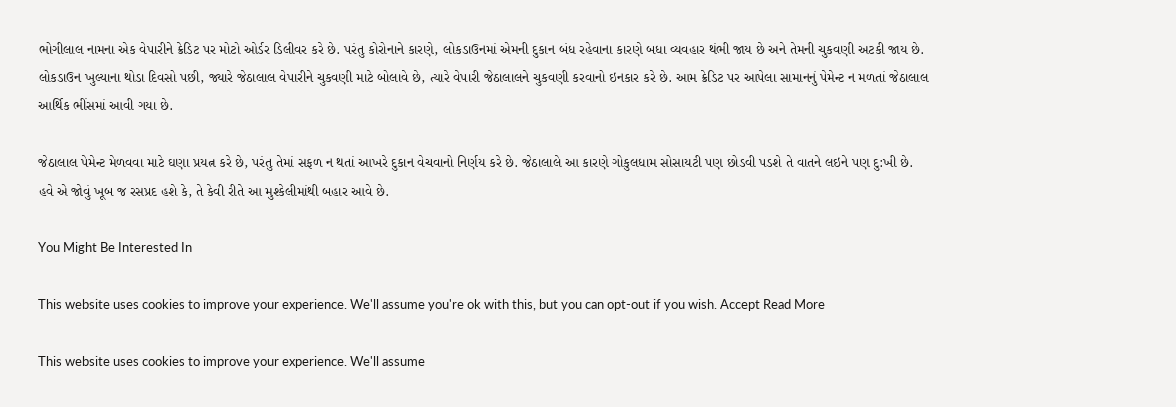ભોગીલાલ નામના એક વેપારીને ક્રેડિટ પર મોટો ઓર્ડર ડિલીવર કરે છે. પરંતુ કોરોનાને કારણે, લોકડાઉનમાં એમની દુકાન બંધ રહેવાના કારણે બધા વ્યવહાર થંભી જાય છે અને તેમની ચુકવણી અટકી જાય છે. લોકડાઉન ખુલ્યાના થોડા દિવસો પછી, જ્યારે જેઠાલાલ વેપારીને ચુકવણી માટે બોલાવે છે, ત્યારે વેપારી જેઠાલાલને ચુકવણી કરવાનો ઇનકાર કરે છે. આમ ક્રેડિટ પર આપેલા સામાનનું પેમેન્ટ ન મળતાં જેઠાલાલ આર્થિક ભીંસમાં આવી ગયા છે.

જેઠાલાલ પેમેન્ટ મેળવવા માટે ઘણા પ્રયત્ન કરે છે, પરંતુ તેમાં સફળ ન થતાં આખરે દુકાન વેચવાનો નિર્ણય કરે છે. જેઠાલાલે આ કારણે ગોકુલધામ સોસાયટી પણ છોડવી પડશે તે વાતને લઇને પણ દુ:ખી છે. હવે એ જોવું ખૂબ જ રસપ્રદ હશે કે, તે કેવી રીતે આ મુશ્કેલીમાંથી બહાર આવે છે.

You Might Be Interested In

This website uses cookies to improve your experience. We'll assume you're ok with this, but you can opt-out if you wish. Accept Read More

This website uses cookies to improve your experience. We'll assume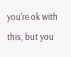you're ok with this, but you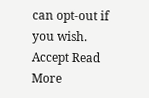can opt-out if you wish. Accept Read More